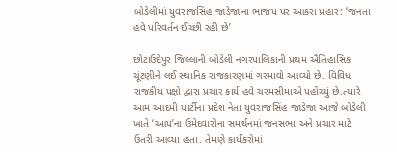બોડેલીમાં યુવરાજસિંહ જાડેજાના ભાજપ પર આકરા પ્રહાર: ‘જનતા હવે પરિવર્તન ઈચ્છી રહી છે’

છોટાઉદેપુર જિલ્લાની બોડેલી નગરપાલિકાની પ્રથમ ઐતિહાસિક ચૂંટણીને લઈ સ્થાનિક રાજકારણમાં ગરમાવો આવ્યો છે. વિવિધ રાજકીય પક્ષો દ્વારા પ્રચાર કાર્ય હવે ચરમસીમાએ પહોંચ્યું છે.ત્યારે આમ આદમી પાર્ટીના પ્રદેશ નેતા યુવરાજસિંહ જાડેજા આજે બોડેલી ખાતે ‘આપ’ના ઉમેદવારોના સમર્થનમાં જનસભા અને પ્રચાર માટે ઉતરી આવ્યા હતા. તેમણે કાર્યકરોમાં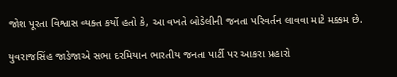જોશ પૂરતા વિશ્વાસ વ્યક્ત કર્યો હતો કે, આ વખતે બોડેલીની જનતા પરિવર્તન લાવવા માટે મક્કમ છે.

યુવરાજસિંહ જાડેજાએ સભા દરમિયાન ભારતીય જનતા પાર્ટી પર આકરા પ્રહારો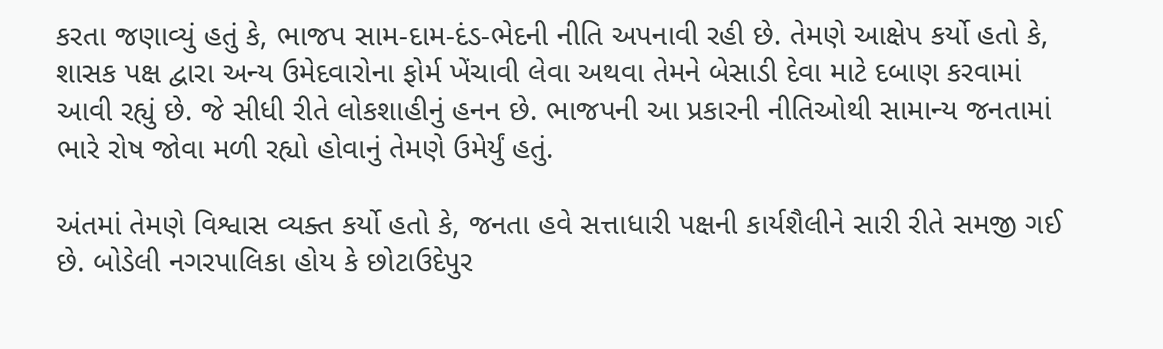કરતા જણાવ્યું હતું કે, ભાજપ સામ-દામ-દંડ-ભેદની નીતિ અપનાવી રહી છે. તેમણે આક્ષેપ કર્યો હતો કે, શાસક પક્ષ દ્વારા અન્ય ઉમેદવારોના ફોર્મ ખેંચાવી લેવા અથવા તેમને બેસાડી દેવા માટે દબાણ કરવામાં આવી રહ્યું છે. જે સીધી રીતે લોકશાહીનું હનન છે. ભાજપની આ પ્રકારની નીતિઓથી સામાન્ય જનતામાં ભારે રોષ જોવા મળી રહ્યો હોવાનું તેમણે ઉમેર્યું હતું.

અંતમાં તેમણે વિશ્વાસ વ્યક્ત કર્યો હતો કે, જનતા હવે સત્તાધારી પક્ષની કાર્યશૈલીને સારી રીતે સમજી ગઈ છે. બોડેલી નગરપાલિકા હોય કે છોટાઉદેપુર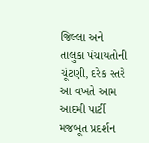જિલ્લા અને તાલુકા પંચાયતોની ચૂંટણી, દરેક સ્તરે આ વખતે આમ આદમી પાર્ટી મજબૂત પ્રદર્શન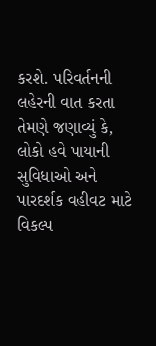કરશે. પરિવર્તનની લહેરની વાત કરતા તેમણે જણાવ્યું કે, લોકો હવે પાયાની સુવિધાઓ અને પારદર્શક વહીવટ માટે વિકલ્પ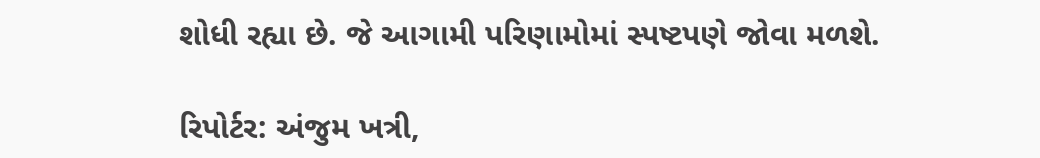શોધી રહ્યા છે. જે આગામી પરિણામોમાં સ્પષ્ટપણે જોવા મળશે.

રિપોર્ટર: અંજુમ ખત્રી,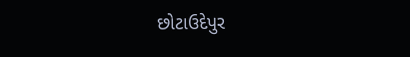છોટાઉદેપુર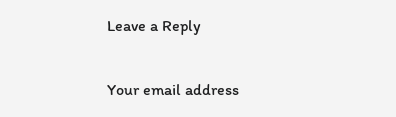Leave a Reply

Your email address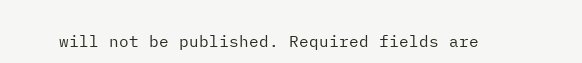will not be published. Required fields are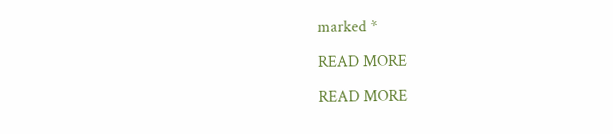marked *

READ MORE

READ MORE